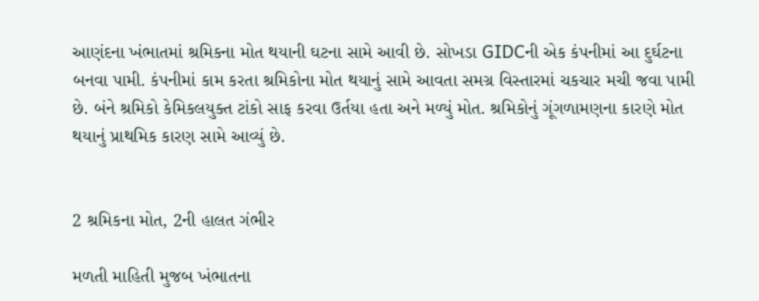આણંદના ખંભાતમાં શ્રમિકના મોત થયાની ઘટના સામે આવી છે. સોખડા GIDCની એક કંપનીમાં આ દુર્ઘટના બનવા પામી. કંપનીમાં કામ કરતા શ્રમિકોના મોત થયાનું સામે આવતા સમગ્ર વિસ્તારમાં ચકચાર મચી જવા પામી છે. બંને શ્રમિકો કેમિકલયુક્ત ટાંકો સાફ કરવા ઉર્તયા હતા અને મળ્યું મોત. શ્રમિકોનું ગૂંગળામણના કારણે મોત થયાનું પ્રાથમિક કારણ સામે આવ્યું છે.


2 શ્રમિકના મોત, 2ની હાલત ગંભીર

મળતી માહિતી મુજબ ખંભાતના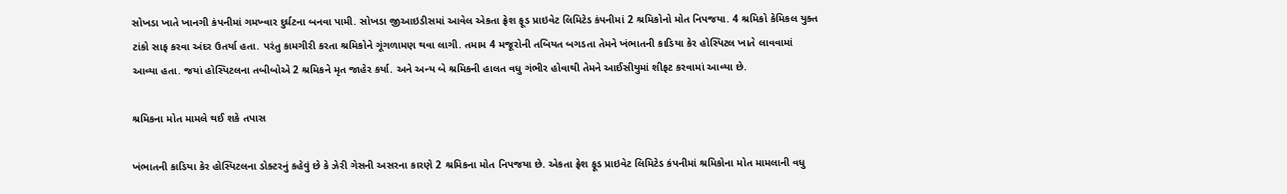સોખડા ખાતે ખાનગી કંપનીમાં ગમખ્વાર દુર્ઘટના બનવા પામી. સોખડા જીઆઇડીસમાં આવેલ એકતા ફ્રેશ ફૂડ પ્રાઇવેટ લિમિટેડ કંપનીમાં 2 શ્રમિકોનો મોત નિપજયા. 4 શ્રમિકો કેમિકલ યુક્ત ટાંકો સાફ કરવા અંદર ઉતર્યા હતા. પરંતુ કામગીરી કરતા શ્રમિકોને ગૂંગળામણ થવા લાગી. તમામ 4 મજૂરોની તબિયત બગડતા તેમને ખંભાતની કાડિયા કેર હોસ્પિટલ ખાતે લાવવામાં આવ્યા હતા. જયાં હોસ્પિટલના તબીબોએ 2 શ્રમિકને મૃત જાહેર કર્યા. અને અન્ય બે શ્રમિકની હાલત વધુ ગંભીર હોવાથી તેમને આઈસીયુમાં શીફટ કરવામાં આવ્યા છે.

શ્રમિકના મોત મામલે થઈ શકે તપાસ

ખંભાતની કાડિયા કેર હોસ્પિટલના ડોક્ટરનું કહેવું છે કે ઝેરી ગેસની અસરના કારણે 2 શ્રમિકના મોત નિપજયા છે. એકતા ફ્રેશ ફૂડ પ્રાઇવેટ લિમિટેડ કંપનીમાં શ્રમિકોના મોત મામલાની વધુ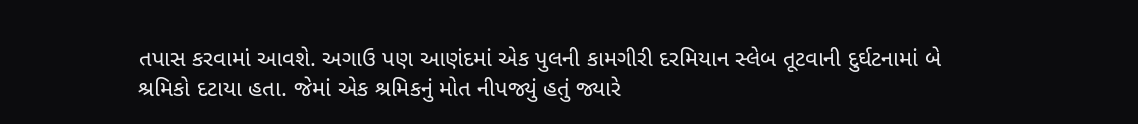તપાસ કરવામાં આવશે. અગાઉ પણ આણંદમાં એક પુલની કામગીરી દરમિયાન સ્લેબ તૂટવાની દુર્ઘટનામાં બે શ્રમિકો દટાયા હતા. જેમાં એક શ્રમિકનું મોત નીપજ્યું હતું જ્યારે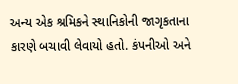અન્ય એક શ્રમિકને સ્થાનિકોની જાગૃકતાના કારણે બચાવી લેવાયો હતો. કંપનીઓ અને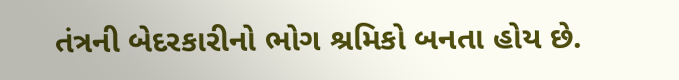તંત્રની બેદરકારીનો ભોગ શ્રમિકો બનતા હોય છે.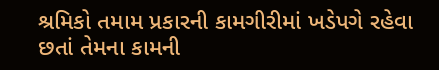શ્રમિકો તમામ પ્રકારની કામગીરીમાં ખડેપગે રહેવા છતાં તેમના કામની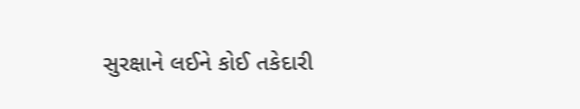સુરક્ષાને લઈને કોઈ તકેદારી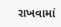રાખવામાં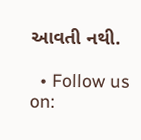આવતી નથી.

  • Follow us on: